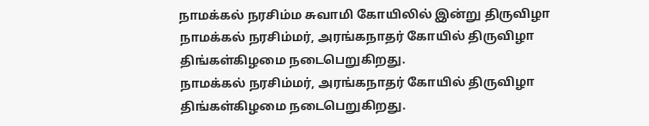நாமக்கல் நரசிம்ம சுவாமி கோயிலில் இன்று திருவிழா
நாமக்கல் நரசிம்மர், அரங்கநாதர் கோயில் திருவிழா திங்கள்கிழமை நடைபெறுகிறது.
நாமக்கல் நரசிம்மர், அரங்கநாதர் கோயில் திருவிழா திங்கள்கிழமை நடைபெறுகிறது.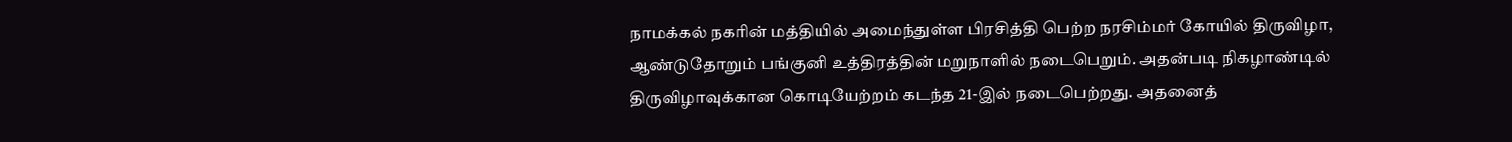நாமக்கல் நகரின் மத்தியில் அமைந்துள்ள பிரசித்தி பெற்ற நரசிம்மர் கோயில் திருவிழா, ஆண்டுதோறும் பங்குனி உத்திரத்தின் மறுநாளில் நடைபெறும். அதன்படி நிகழாண்டில் திருவிழாவுக்கான கொடியேற்றம் கடந்த 21-இல் நடைபெற்றது. அதனைத்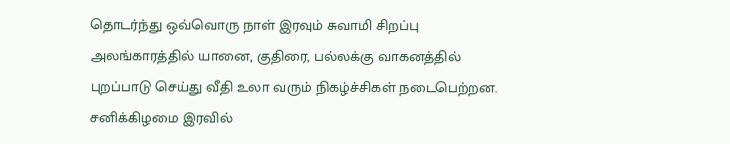தொடர்ந்து ஒவ்வொரு நாள் இரவும் சுவாமி சிறப்பு அலங்காரத்தில் யானை, குதிரை, பல்லக்கு வாகனத்தில் புறப்பாடு செய்து வீதி உலா வரும் நிகழ்ச்சிகள் நடைபெற்றன.
சனிக்கிழமை இரவில்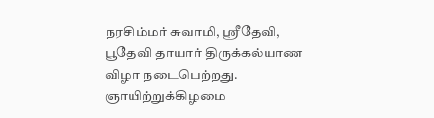நரசிம்மர் சுவாமி, ஸ்ரீதேவி, பூதேவி தாயார் திருக்கல்யாண விழா நடைபெற்றது. ஞாயிற்றுக்கிழமை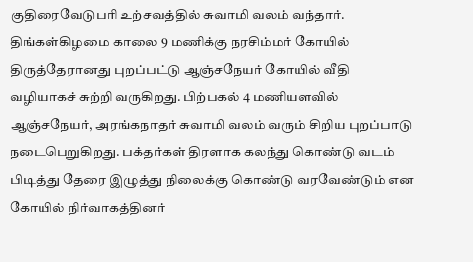குதிரைவேடுபரி உற்சவத்தில் சுவாமி வலம் வந்தார். திங்கள்கிழமை காலை 9 மணிக்கு நரசிம்மர் கோயில் திருத்தேரானது புறப்பட்டு ஆஞ்சநேயர் கோயில் வீதி வழியாகச் சுற்றி வருகிறது. பிற்பகல் 4 மணியளவில் ஆஞ்சநேயர், அரங்கநாதர் சுவாமி வலம் வரும் சிறிய புறப்பாடு நடைபெறுகிறது. பக்தர்கள் திரளாக கலந்து கொண்டு வடம் பிடித்து தேரை இழுத்து நிலைக்கு கொண்டு வரவேண்டும் என கோயில் நிர்வாகத்தினர்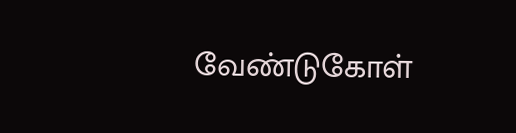வேண்டுகோள்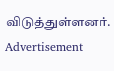விடுத்துள்ளனர்.
Advertisement